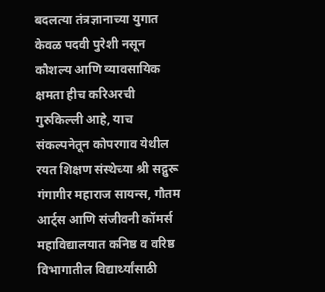बदलत्या तंत्रज्ञानाच्या युगात केवळ पदवी पुरेशी नसून कौशल्य आणि व्यावसायिक क्षमता हीच करिअरची गुरुकिल्ली आहे, याच संकल्पनेतून कोपरगाव येथील रयत शिक्षण संस्थेच्या श्री सद्गुरू गंगागीर महाराज सायन्स, गौतम आर्ट्स आणि संजीवनी कॉमर्स महाविद्यालयात कनिष्ठ व वरिष्ठ विभागातील विद्यार्थ्यांसाठी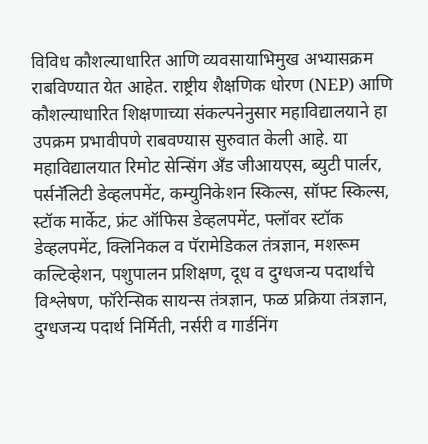विविध कौशल्याधारित आणि व्यवसायाभिमुख अभ्यासक्रम राबविण्यात येत आहेत. राष्ट्रीय शैक्षणिक धोरण (NEP) आणि कौशल्याधारित शिक्षणाच्या संकल्पनेनुसार महाविद्यालयाने हा उपक्रम प्रभावीपणे राबवण्यास सुरुवात केली आहे. या महाविद्यालयात रिमोट सेन्सिंग अँड जीआयएस, ब्युटी पार्लर, पर्सनॅलिटी डेव्हलपमेंट, कम्युनिकेशन स्किल्स, सॉफ्ट स्किल्स, स्टॉक मार्केट, फ्रंट ऑफिस डेव्हलपमेंट, फ्लॉवर स्टॉक डेव्हलपमेंट, क्लिनिकल व पॅरामेडिकल तंत्रज्ञान, मशरूम कल्टिव्हेशन, पशुपालन प्रशिक्षण, दूध व दुग्धजन्य पदार्थांचे विश्लेषण, फॉरेन्सिक सायन्स तंत्रज्ञान, फळ प्रक्रिया तंत्रज्ञान, दुग्धजन्य पदार्थ निर्मिती, नर्सरी व गार्डनिंग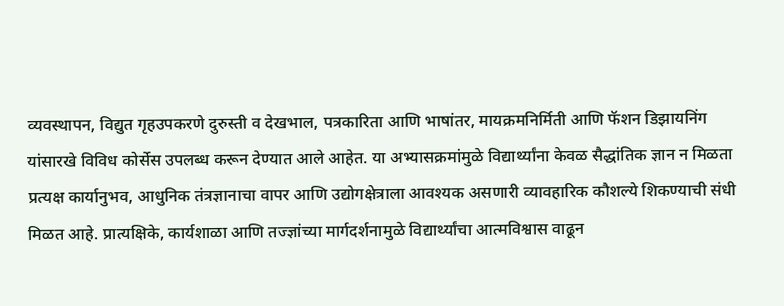व्यवस्थापन, विद्युत गृहउपकरणे दुरुस्ती व देखभाल, पत्रकारिता आणि भाषांतर, मायक्रमनिर्मिती आणि फॅशन डिझायनिंग यांसारखे विविध कोर्सेस उपलब्ध करून देण्यात आले आहेत. या अभ्यासक्रमांमुळे विद्यार्थ्यांना केवळ सैद्धांतिक ज्ञान न मिळता प्रत्यक्ष कार्यानुभव, आधुनिक तंत्रज्ञानाचा वापर आणि उद्योगक्षेत्राला आवश्यक असणारी व्यावहारिक कौशल्ये शिकण्याची संधी मिळत आहे. प्रात्यक्षिके, कार्यशाळा आणि तज्ज्ञांच्या मार्गदर्शनामुळे विद्यार्थ्यांचा आत्मविश्वास वाढून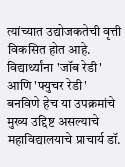त्यांच्यात उद्योजकतेची वृत्ती विकसित होत आहे. विद्यार्थ्यांना 'जॉब रेडी' आणि 'फ्युचर रेडी' बनविणे हेच या उपक्रमांचे मुख्य उद्दिष्ट असल्याचे महाविद्यालयाचे प्राचार्य डॉ.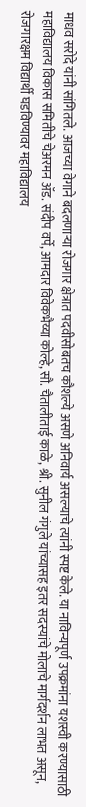माधव सरोदे यांनी सांगितले. आजच्या वेगाने बदलणाऱ्या रोजगार क्षेत्रात पदवीसोबतच कौशल्ये असणे अनिवार्य असल्याचे त्यांनी स्पष्ट केले. या नाविन्यपूर्ण उपक्रमांना यशस्वी करण्यासाठी महाविद्यालय विकास समितीचे चेअरमन ॲड. संदीप वर्पे, आमदार विवेकभैय्या कोल्हे, सौ. चैतालीताई काळे, श्री. सुनील गंगुले यांच्यासह इतर सदस्यांचे मोलाचे मार्गदर्शन लाभत असून, रोजगारक्षम विद्यार्थी घडविण्यावर महाविद्यालय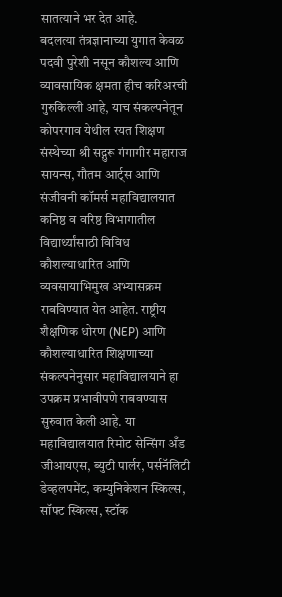सातत्याने भर देत आहे.
बदलत्या तंत्रज्ञानाच्या युगात केवळ पदवी पुरेशी नसून कौशल्य आणि व्यावसायिक क्षमता हीच करिअरची गुरुकिल्ली आहे, याच संकल्पनेतून कोपरगाव येथील रयत शिक्षण संस्थेच्या श्री सद्गुरू गंगागीर महाराज सायन्स, गौतम आर्ट्स आणि संजीवनी कॉमर्स महाविद्यालयात कनिष्ठ व वरिष्ठ विभागातील विद्यार्थ्यांसाठी विविध कौशल्याधारित आणि व्यवसायाभिमुख अभ्यासक्रम राबविण्यात येत आहेत. राष्ट्रीय शैक्षणिक धोरण (NEP) आणि कौशल्याधारित शिक्षणाच्या संकल्पनेनुसार महाविद्यालयाने हा उपक्रम प्रभावीपणे राबवण्यास सुरुवात केली आहे. या महाविद्यालयात रिमोट सेन्सिंग अँड जीआयएस, ब्युटी पार्लर, पर्सनॅलिटी डेव्हलपमेंट, कम्युनिकेशन स्किल्स, सॉफ्ट स्किल्स, स्टॉक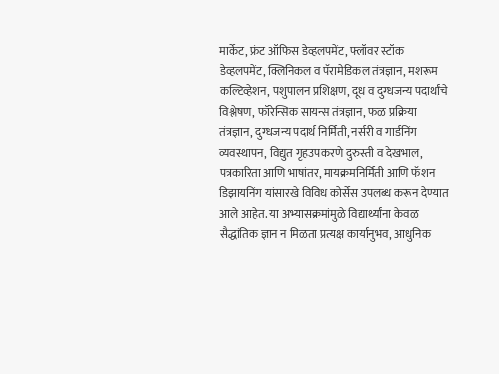मार्केट, फ्रंट ऑफिस डेव्हलपमेंट, फ्लॉवर स्टॉक डेव्हलपमेंट, क्लिनिकल व पॅरामेडिकल तंत्रज्ञान, मशरूम कल्टिव्हेशन, पशुपालन प्रशिक्षण, दूध व दुग्धजन्य पदार्थांचे विश्लेषण, फॉरेन्सिक सायन्स तंत्रज्ञान, फळ प्रक्रिया तंत्रज्ञान, दुग्धजन्य पदार्थ निर्मिती, नर्सरी व गार्डनिंग व्यवस्थापन, विद्युत गृहउपकरणे दुरुस्ती व देखभाल, पत्रकारिता आणि भाषांतर, मायक्रमनिर्मिती आणि फॅशन डिझायनिंग यांसारखे विविध कोर्सेस उपलब्ध करून देण्यात आले आहेत. या अभ्यासक्रमांमुळे विद्यार्थ्यांना केवळ सैद्धांतिक ज्ञान न मिळता प्रत्यक्ष कार्यानुभव, आधुनिक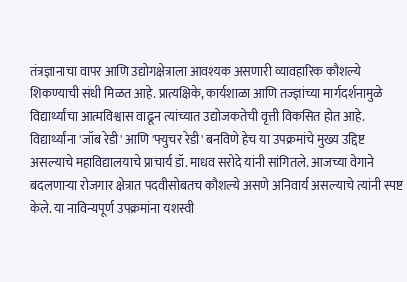तंत्रज्ञानाचा वापर आणि उद्योगक्षेत्राला आवश्यक असणारी व्यावहारिक कौशल्ये शिकण्याची संधी मिळत आहे. प्रात्यक्षिके, कार्यशाळा आणि तज्ज्ञांच्या मार्गदर्शनामुळे विद्यार्थ्यांचा आत्मविश्वास वाढून त्यांच्यात उद्योजकतेची वृत्ती विकसित होत आहे. विद्यार्थ्यांना 'जॉब रेडी' आणि 'फ्युचर रेडी' बनविणे हेच या उपक्रमांचे मुख्य उद्दिष्ट असल्याचे महाविद्यालयाचे प्राचार्य डॉ. माधव सरोदे यांनी सांगितले. आजच्या वेगाने बदलणाऱ्या रोजगार क्षेत्रात पदवीसोबतच कौशल्ये असणे अनिवार्य असल्याचे त्यांनी स्पष्ट केले. या नाविन्यपूर्ण उपक्रमांना यशस्वी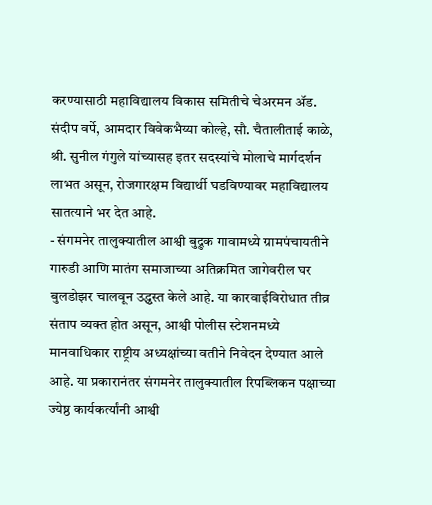करण्यासाठी महाविद्यालय विकास समितीचे चेअरमन ॲड. संदीप वर्पे, आमदार विवेकभैय्या कोल्हे, सौ. चैतालीताई काळे, श्री. सुनील गंगुले यांच्यासह इतर सदस्यांचे मोलाचे मार्गदर्शन लाभत असून, रोजगारक्षम विद्यार्थी घडविण्यावर महाविद्यालय सातत्याने भर देत आहे.
- संगमनेर तालुक्यातील आश्वी बुद्रुक गावामध्ये ग्रामपंचायतीने गारुडी आणि मातंग समाजाच्या अतिक्रमित जागेवरील घर बुलडोझर चालवून उद्ध्वस्त केले आहे. या कारवाईविरोधात तीव्र संताप व्यक्त होत असून, आश्वी पोलीस स्टेशनमध्ये मानवाधिकार राष्ट्रीय अध्यक्षांच्या वतीने निवेदन देण्यात आले आहे. या प्रकारानंतर संगमनेर तालुक्यातील रिपब्लिकन पक्षाच्या ज्येष्ठ कार्यकर्त्यांनी आश्वी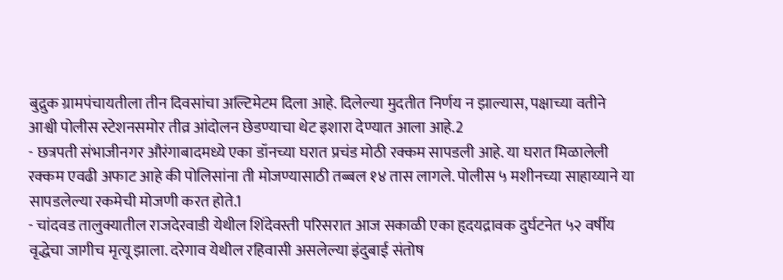बुद्रुक ग्रामपंचायतीला तीन दिवसांचा अल्टिमेटम दिला आहे. दिलेल्या मुदतीत निर्णय न झाल्यास, पक्षाच्या वतीने आश्वी पोलीस स्टेशनसमोर तीव्र आंदोलन छेडण्याचा थेट इशारा देण्यात आला आहे.2
- छत्रपती संभाजीनगर औरंगाबादमध्ये एका डॉनच्या घरात प्रचंड मोठी रक्कम सापडली आहे. या घरात मिळालेली रक्कम एवढी अफाट आहे की पोलिसांना ती मोजण्यासाठी तब्बल १४ तास लागले. पोलीस ५ मशीनच्या साहाय्याने या सापडलेल्या रकमेची मोजणी करत होते.1
- चांदवड तालुक्यातील राजदेरवाडी येथील शिंदेवस्ती परिसरात आज सकाळी एका हृदयद्रावक दुर्घटनेत ५२ वर्षीय वृद्धेचा जागीच मृत्यू झाला. दरेगाव येथील रहिवासी असलेल्या इंदुबाई संतोष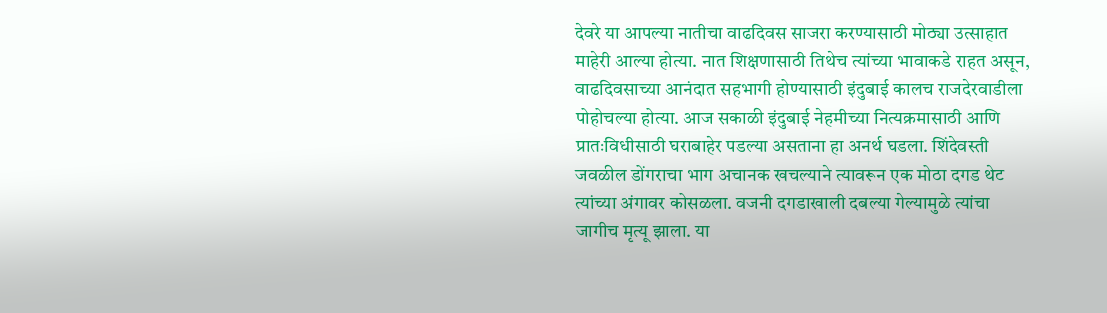देवरे या आपल्या नातीचा वाढदिवस साजरा करण्यासाठी मोठ्या उत्साहात माहेरी आल्या होत्या. नात शिक्षणासाठी तिथेच त्यांच्या भावाकडे राहत असून, वाढदिवसाच्या आनंदात सहभागी होण्यासाठी इंदुबाई कालच राजदेरवाडीला पोहोचल्या होत्या. आज सकाळी इंदुबाई नेहमीच्या नित्यक्रमासाठी आणि प्रातःविधीसाठी घराबाहेर पडल्या असताना हा अनर्थ घडला. शिंदेवस्ती जवळील डोंगराचा भाग अचानक खचल्याने त्यावरून एक मोठा दगड थेट त्यांच्या अंगावर कोसळला. वजनी दगडाखाली दबल्या गेल्यामुळे त्यांचा जागीच मृत्यू झाला. या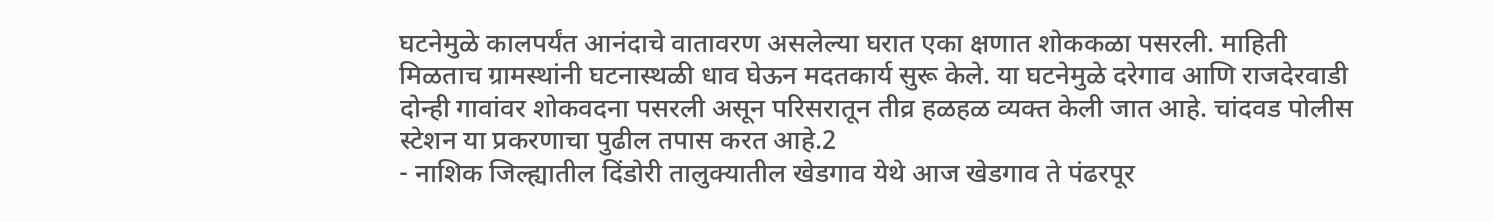घटनेमुळे कालपर्यंत आनंदाचे वातावरण असलेल्या घरात एका क्षणात शोककळा पसरली. माहिती मिळताच ग्रामस्थांनी घटनास्थळी धाव घेऊन मदतकार्य सुरू केले. या घटनेमुळे दरेगाव आणि राजदेरवाडी दोन्ही गावांवर शोकवदना पसरली असून परिसरातून तीव्र हळहळ व्यक्त केली जात आहे. चांदवड पोलीस स्टेशन या प्रकरणाचा पुढील तपास करत आहे.2
- नाशिक जिल्ह्यातील दिंडोरी तालुक्यातील खेडगाव येथे आज खेडगाव ते पंढरपूर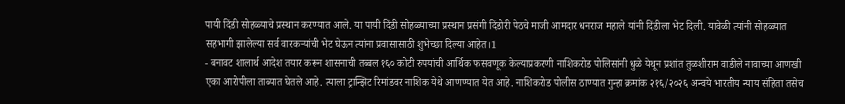पायी दिंडी सोहळ्याचे प्रस्थान करण्यात आले. या पायी दिंडी सोहळ्याच्या प्रस्थान प्रसंगी दिंडोरी पेठचे माजी आमदार धनराज महाले यांनी दिंडीला भेट दिली. यावेळी त्यांनी सोहळ्यात सहभागी झालेल्या सर्व वारकऱ्यांची भेट घेऊन त्यांना प्रवासासाठी शुभेच्छा दिल्या आहेत।1
- बनावट शालार्थ आदेश तयार करून शासनाची तब्बल १६० कोटी रुपयांची आर्थिक फसवणूक केल्याप्रकरणी नाशिकरोड पोलिसांनी धुळे येथून प्रशांत तुळशीराम वाडीले नावाच्या आणखी एका आरोपीला ताब्यात घेतले आहे. त्याला ट्रान्झिट रिमांडवर नाशिक येथे आणण्यात येत आहे. नाशिकरोड पोलीस ठाण्यात गुन्हा क्रमांक २१६/२०२६ अन्वये भारतीय न्याय संहिता तसेच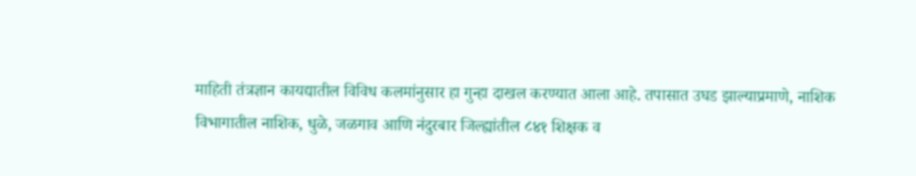माहिती तंत्रज्ञान कायद्यातील विविध कलमांनुसार हा गुन्हा दाखल करण्यात आला आहे. तपासात उघड झाल्याप्रमाणे, नाशिक विभागातील नाशिक, धुळे, जळगाव आणि नंदुरबार जिल्ह्यांतील ८४१ शिक्षक व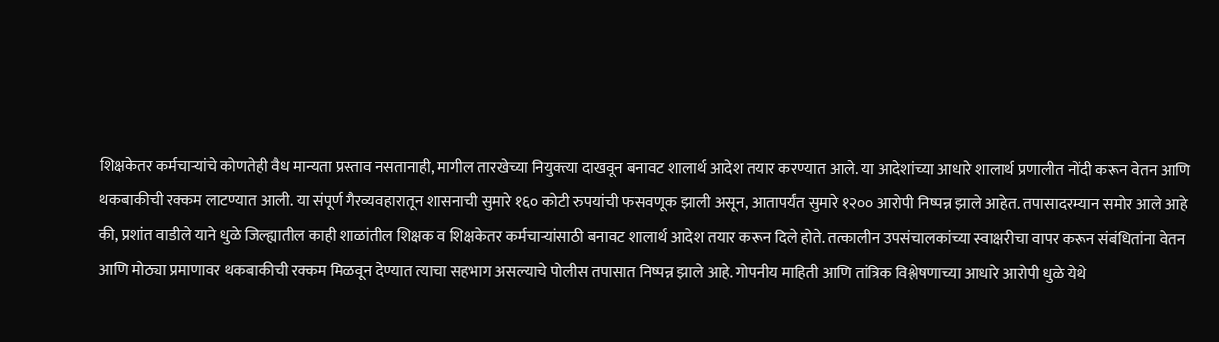शिक्षकेतर कर्मचाऱ्यांचे कोणतेही वैध मान्यता प्रस्ताव नसतानाही, मागील तारखेच्या नियुक्त्या दाखवून बनावट शालार्थ आदेश तयार करण्यात आले. या आदेशांच्या आधारे शालार्थ प्रणालीत नोंदी करून वेतन आणि थकबाकीची रक्कम लाटण्यात आली. या संपूर्ण गैरव्यवहारातून शासनाची सुमारे १६० कोटी रुपयांची फसवणूक झाली असून, आतापर्यंत सुमारे १२०० आरोपी निष्पन्न झाले आहेत. तपासादरम्यान समोर आले आहे की, प्रशांत वाडीले याने धुळे जिल्ह्यातील काही शाळांतील शिक्षक व शिक्षकेतर कर्मचाऱ्यांसाठी बनावट शालार्थ आदेश तयार करून दिले होते. तत्कालीन उपसंचालकांच्या स्वाक्षरीचा वापर करून संबंधितांना वेतन आणि मोठ्या प्रमाणावर थकबाकीची रक्कम मिळवून देण्यात त्याचा सहभाग असल्याचे पोलीस तपासात निष्पन्न झाले आहे. गोपनीय माहिती आणि तांत्रिक विश्लेषणाच्या आधारे आरोपी धुळे येथे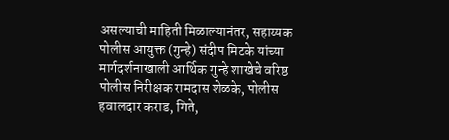असल्याची माहिती मिळाल्यानंतर, सहाय्यक पोलीस आयुक्त (गुन्हे) संदीप मिटके यांच्या मार्गदर्शनाखाली आर्थिक गुन्हे शाखेचे वरिष्ठ पोलीस निरीक्षक रामदास शेळके, पोलीस हवालदार कराड, गिते,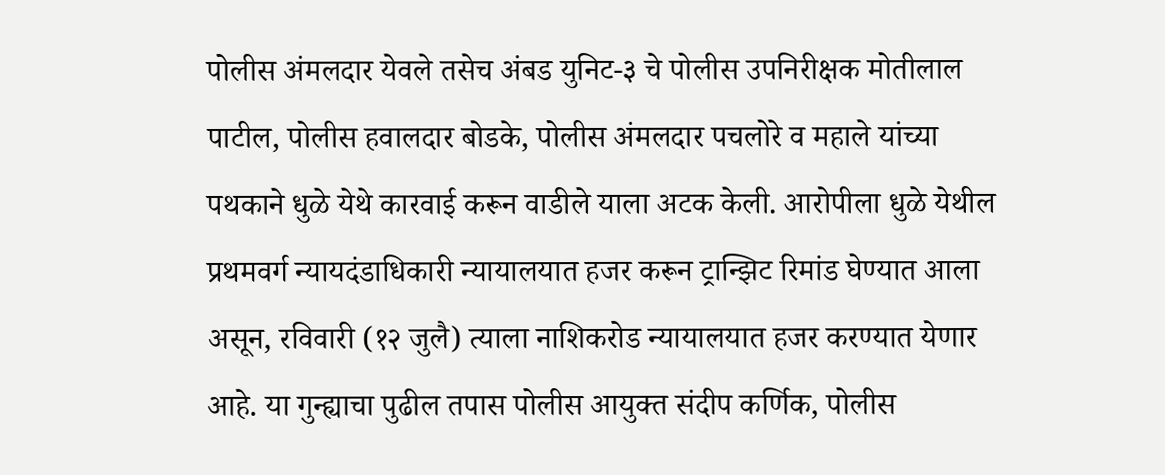पोलीस अंमलदार येवले तसेच अंबड युनिट-३ चे पोलीस उपनिरीक्षक मोतीलाल पाटील, पोलीस हवालदार बोडके, पोलीस अंमलदार पचलोरे व महाले यांच्या पथकाने धुळे येथे कारवाई करून वाडीले याला अटक केली. आरोपीला धुळे येथील प्रथमवर्ग न्यायदंडाधिकारी न्यायालयात हजर करून ट्रान्झिट रिमांड घेण्यात आला असून, रविवारी (१२ जुलै) त्याला नाशिकरोड न्यायालयात हजर करण्यात येणार आहे. या गुन्ह्याचा पुढील तपास पोलीस आयुक्त संदीप कर्णिक, पोलीस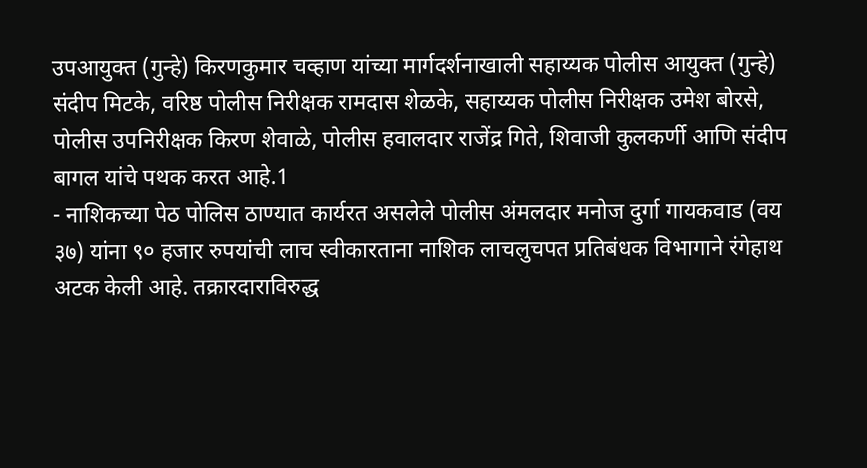उपआयुक्त (गुन्हे) किरणकुमार चव्हाण यांच्या मार्गदर्शनाखाली सहाय्यक पोलीस आयुक्त (गुन्हे) संदीप मिटके, वरिष्ठ पोलीस निरीक्षक रामदास शेळके, सहाय्यक पोलीस निरीक्षक उमेश बोरसे, पोलीस उपनिरीक्षक किरण शेवाळे, पोलीस हवालदार राजेंद्र गिते, शिवाजी कुलकर्णी आणि संदीप बागल यांचे पथक करत आहे.1
- नाशिकच्या पेठ पोलिस ठाण्यात कार्यरत असलेले पोलीस अंमलदार मनोज दुर्गा गायकवाड (वय ३७) यांना ९० हजार रुपयांची लाच स्वीकारताना नाशिक लाचलुचपत प्रतिबंधक विभागाने रंगेहाथ अटक केली आहे. तक्रारदाराविरुद्ध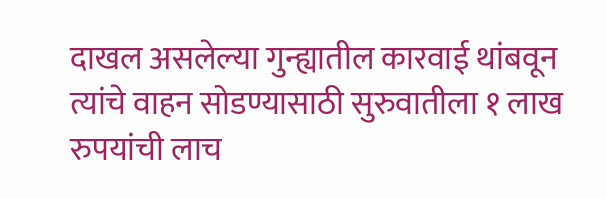दाखल असलेल्या गुन्ह्यातील कारवाई थांबवून त्यांचे वाहन सोडण्यासाठी सुरुवातीला १ लाख रुपयांची लाच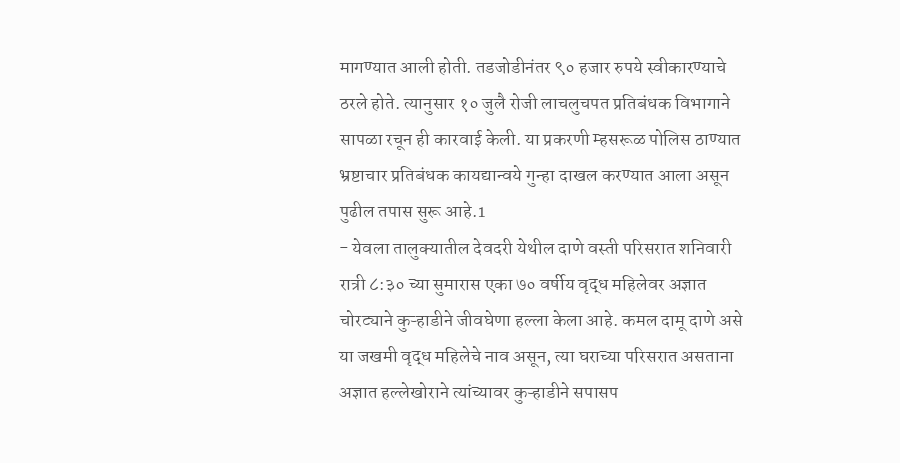मागण्यात आली होती. तडजोडीनंतर ९० हजार रुपये स्वीकारण्याचे ठरले होते. त्यानुसार १० जुलै रोजी लाचलुचपत प्रतिबंधक विभागाने सापळा रचून ही कारवाई केली. या प्रकरणी म्हसरूळ पोलिस ठाण्यात भ्रष्टाचार प्रतिबंधक कायद्यान्वये गुन्हा दाखल करण्यात आला असून पुढील तपास सुरू आहे.1
- येवला तालुक्यातील देवदरी येथील दाणे वस्ती परिसरात शनिवारी रात्री ८:३० च्या सुमारास एका ७० वर्षीय वृद्ध महिलेवर अज्ञात चोरट्याने कुऱ्हाडीने जीवघेणा हल्ला केला आहे. कमल दामू दाणे असे या जखमी वृद्ध महिलेचे नाव असून, त्या घराच्या परिसरात असताना अज्ञात हल्लेखोराने त्यांच्यावर कुऱ्हाडीने सपासप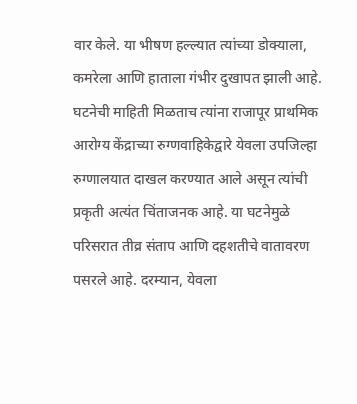वार केले. या भीषण हल्ल्यात त्यांच्या डोक्याला, कमरेला आणि हाताला गंभीर दुखापत झाली आहे. घटनेची माहिती मिळताच त्यांना राजापूर प्राथमिक आरोग्य केंद्राच्या रुग्णवाहिकेद्वारे येवला उपजिल्हा रुग्णालयात दाखल करण्यात आले असून त्यांची प्रकृती अत्यंत चिंताजनक आहे. या घटनेमुळे परिसरात तीव्र संताप आणि दहशतीचे वातावरण पसरले आहे. दरम्यान, येवला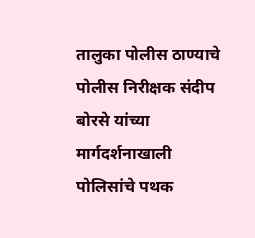तालुका पोलीस ठाण्याचे पोलीस निरीक्षक संदीप बोरसे यांच्या मार्गदर्शनाखाली पोलिसांचे पथक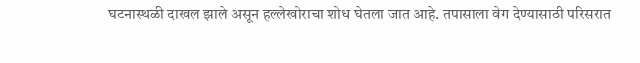घटनास्थळी दाखल झाले असून हल्लेखोराचा शोध घेतला जात आहे. तपासाला वेग देण्यासाठी परिसरात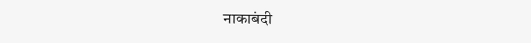नाकाबंदी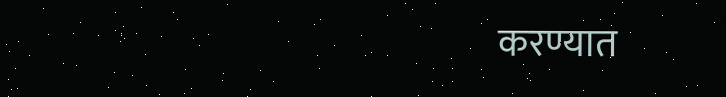करण्यात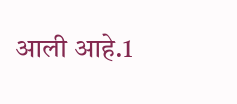आली आहे.1